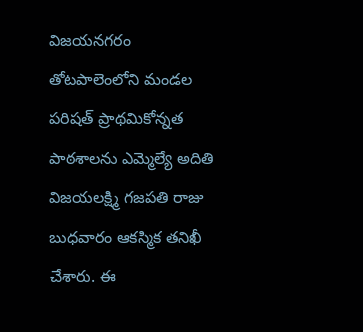విజయనగరం తోటపాలెంలోని మండల పరిషత్ ప్రాథమికోన్నత పాఠశాలను ఎమ్మెల్యే అదితి విజయలక్ష్మి గజపతి రాజు బుధవారం ఆకస్మిక తనిఖీ చేశారు. ఈ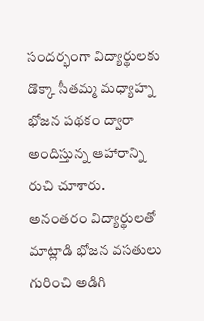సందర్భంగా విద్యార్థులకు డొక్కా సీతమ్మ మధ్యాహ్న భోజన పథకం ద్వారా అందిస్తున్న ఆహారాన్ని రుచి చూశారు. అనంతరం విద్యార్థులతో మాట్లాడి భోజన వసతులు గురించి అడిగి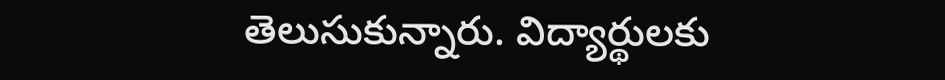తెలుసుకున్నారు. విద్యార్థులకు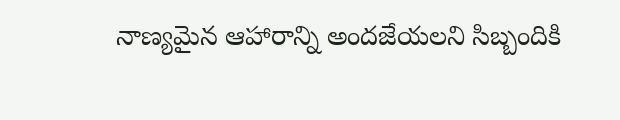నాణ్యమైన ఆహారాన్ని అందజేయలని సిబ్బందికి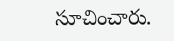సూచించారు.